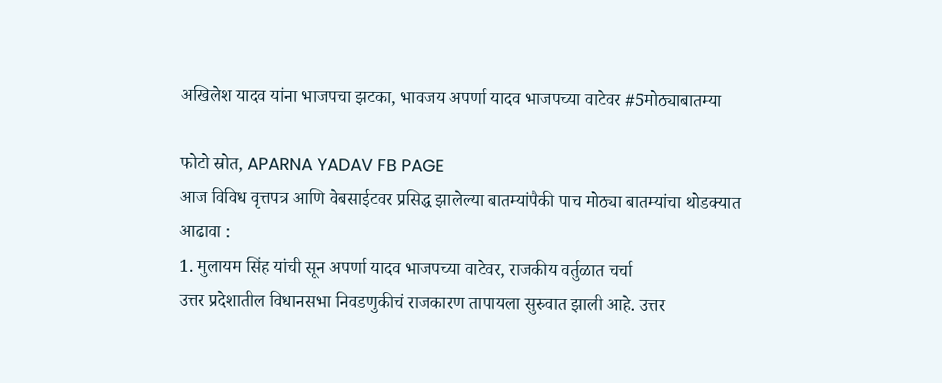अखिलेश यादव यांना भाजपचा झटका, भावजय अपर्णा यादव भाजपच्या वाटेवर #5मोठ्याबातम्या

फोटो स्रोत, APARNA YADAV FB PAGE
आज विविध वृत्तपत्र आणि वेबसाईटवर प्रसिद्ध झालेल्या बातम्यांपैकी पाच मोठ्या बातम्यांचा थोडक्यात आढावा :
1. मुलायम सिंह यांची सून अपर्णा यादव भाजपच्या वाटेवर, राजकीय वर्तुळात चर्चा
उत्तर प्रदेशातील विधानसभा निवडणुकीचं राजकारण तापायला सुरुवात झाली आहे. उत्तर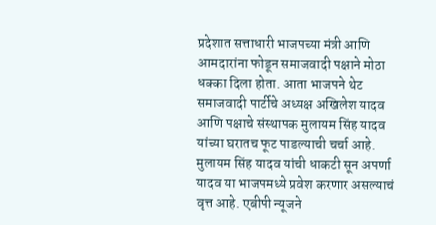प्रदेशात सत्ताधारी भाजपच्या मंत्री आणि आमदारांना फोडून समाजवादी पक्षाने मोठा धक्का दिला होता. आता भाजपने थेट समाजवादी पार्टीचे अध्यक्ष अखिलेश यादव आणि पक्षाचे संस्थापक मुलायम सिंह यादव यांच्या घरातच फूट पाडल्याची चर्चा आहे.
मुलायम सिंह यादव यांची धाकटी सून अपर्णा यादव या भाजपमध्ये प्रवेश करणार असल्याचं वृत्त आहे. एबीपी न्यूजने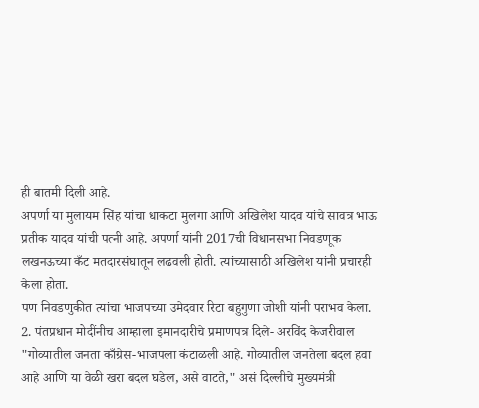ही बातमी दिली आहे.
अपर्णा या मुलायम सिंह यांचा धाकटा मुलगा आणि अखिलेश यादव यांचे सावत्र भाऊ प्रतीक यादव यांची पत्नी आहे. अपर्णा यांनी 2017ची विधानसभा निवडणूक लखनऊच्या कँट मतदारसंघातून लढवली होती. त्यांच्यासाठी अखिलेश यांनी प्रचारही केला होता.
पण निवडणुकीत त्यांचा भाजपच्या उमेदवार रिटा बहुगुणा जोशी यांनी पराभव केला.
2. पंतप्रधान मोदींनीच आम्हाला इमानदारीचे प्रमाणपत्र दिले- अरविंद केजरीवाल
"गोव्यातील जनता काँग्रेस-भाजपला कंटाळली आहे. गोव्यातील जनतेला बदल हवा आहे आणि या वेळी खरा बदल घडेल, असे वाटते," असं दिल्लीचे मुख्यमंत्री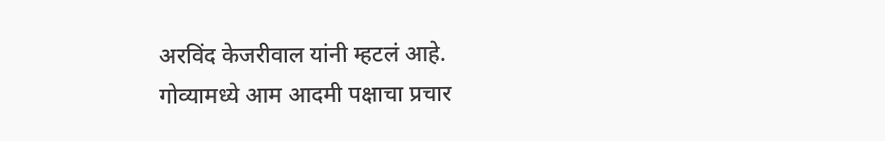अरविंद केजरीवाल यांनी म्हटलं आहे.
गोव्यामध्ये आम आदमी पक्षाचा प्रचार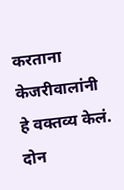करताना केजरीवालांनी हे वक्तव्य केलं. दोन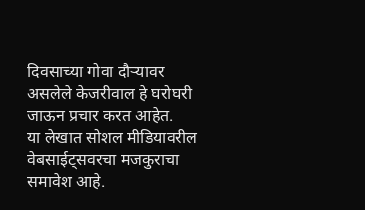दिवसाच्या गोवा दौऱ्यावर असलेले केजरीवाल हे घरोघरी जाऊन प्रचार करत आहेत.
या लेखात सोशल मीडियावरील वेबसाईट्सवरचा मजकुराचा समावेश आहे.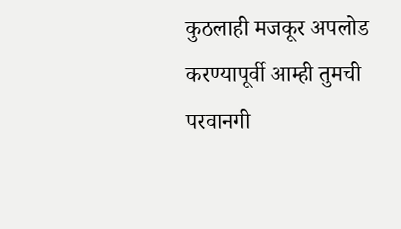कुठलाही मजकूर अपलोड करण्यापूर्वी आम्ही तुमची परवानगी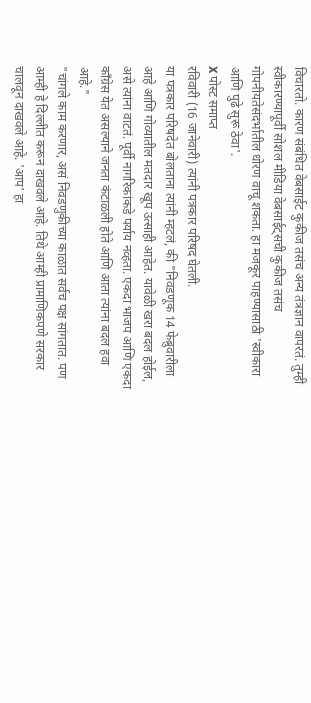विचारतो. कारण संबंधित वेबसाईट कुकीज तसंच अन्य तंत्रज्ञान वापरतं. तुम्ही स्वीकारण्यापूर्वी सोशल मीडिया वेबसाईट्सची कुकीज तसंच गोपनीयतेसंदर्भातील धोरण वाचू शकता. हा मजकूर पाहण्यासाठी 'स्वीकारा आणि पुढे सुरू ठेवा'.
X पोस्ट समाप्त
रविवारी (16 जानेवारी) त्यांनी पत्रकार परिषद घेतली.
या पत्रकार परिषदेत बोलताना त्यांनी म्हटलं, की "निवडणूक 14 फेब्रुवारीला आहे आणि गोव्यातील मतदार खूप उत्साही आहेत. यावेळी खरा बदल होईल, असे त्यांना वाटतं. पूर्वी नागरिकांकडे पर्याय नव्हता. एकदा भाजप आणि एकदा काँग्रेस येत असल्याने जनता कंटाळली होते आणि आता त्यांना बदल हवा आहे."
"चांगले काम करणार, असं निवडणुकीच्या काळात सर्वच पक्ष सांगतात. पण आम्ही हे दिल्लीत करून दाखवले आहे. तिथे आम्ही प्रामाणिकपणे सरकार चालवून दाखवले आहे. 'आप' हा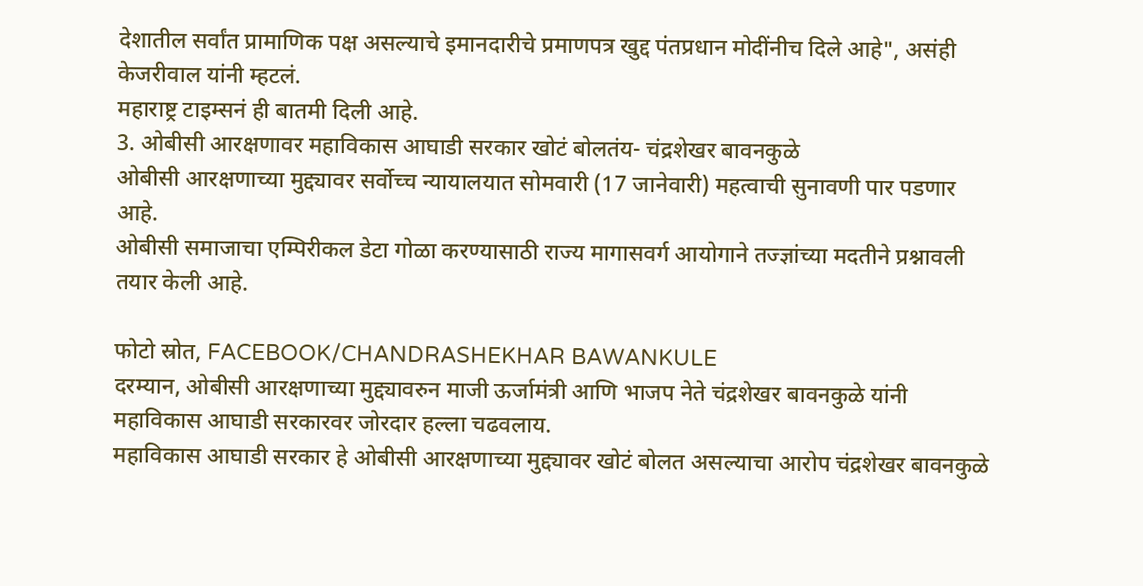देशातील सर्वांत प्रामाणिक पक्ष असल्याचे इमानदारीचे प्रमाणपत्र खुद्द पंतप्रधान मोदींनीच दिले आहे", असंही केजरीवाल यांनी म्हटलं.
महाराष्ट्र टाइम्सनं ही बातमी दिली आहे.
3. ओबीसी आरक्षणावर महाविकास आघाडी सरकार खोटं बोलतंय- चंद्रशेखर बावनकुळे
ओबीसी आरक्षणाच्या मुद्द्यावर सर्वोच्च न्यायालयात सोमवारी (17 जानेवारी) महत्वाची सुनावणी पार पडणार आहे.
ओबीसी समाजाचा एम्पिरीकल डेटा गोळा करण्यासाठी राज्य मागासवर्ग आयोगाने तज्ज्ञांच्या मदतीने प्रश्नावली तयार केली आहे.

फोटो स्रोत, FACEBOOK/CHANDRASHEKHAR BAWANKULE
दरम्यान, ओबीसी आरक्षणाच्या मुद्द्यावरुन माजी ऊर्जामंत्री आणि भाजप नेते चंद्रशेखर बावनकुळे यांनी महाविकास आघाडी सरकारवर जोरदार हल्ला चढवलाय.
महाविकास आघाडी सरकार हे ओबीसी आरक्षणाच्या मुद्द्यावर खोटं बोलत असल्याचा आरोप चंद्रशेखर बावनकुळे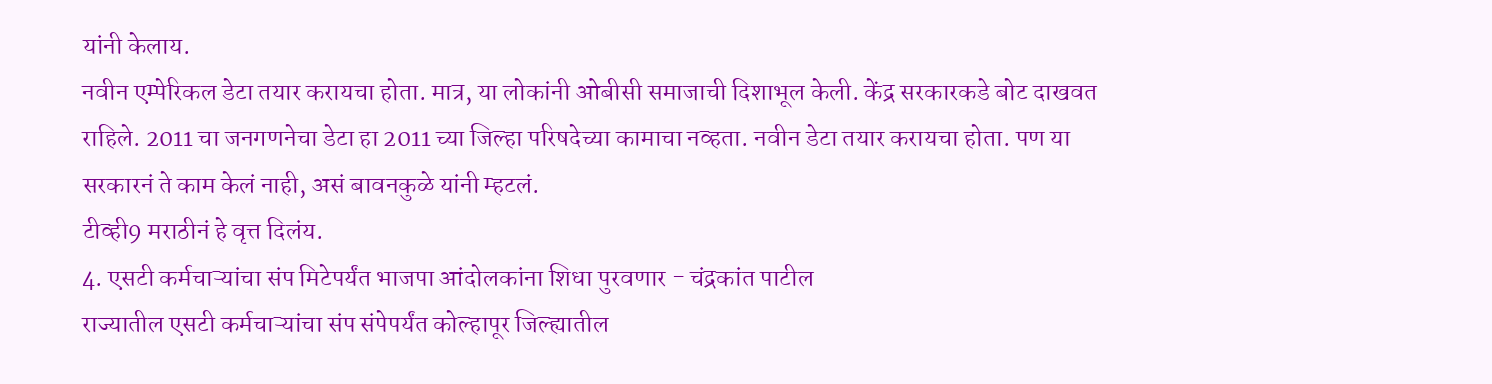यांनी केलाय.
नवीन एम्पेरिकल डेटा तयार करायचा होता. मात्र, या लोकांनी ओबीसी समाजाची दिशाभूल केली. केंद्र सरकारकडे बोट दाखवत राहिले. 2011 चा जनगणनेचा डेटा हा 2011 च्या जिल्हा परिषदेच्या कामाचा नव्हता. नवीन डेटा तयार करायचा होता. पण या सरकारनं ते काम केलं नाही, असं बावनकुळे यांनी म्हटलं.
टीव्ही9 मराठीनं हे वृत्त दिलंय.
4. एसटी कर्मचाऱ्यांचा संप मिटेपर्यंत भाजपा आंदोलकांना शिधा पुरवणार - चंद्रकांत पाटील
राज्यातील एसटी कर्मचाऱ्यांचा संप संपेपर्यंत कोल्हापूर जिल्ह्यातील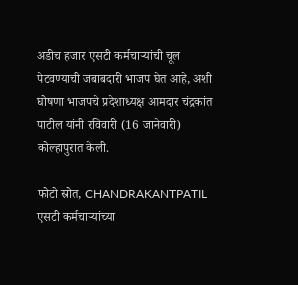अडीच हजार एसटी कर्मचाऱ्यांची चूल पेटवण्याची जबाबदारी भाजप घेत आहे, अशी घोषणा भाजपचे प्रदेशाध्यक्ष आमदार चंद्रकांत पाटील यांनी रविवारी (16 जानेवारी) कोल्हापुरात केली.

फोटो स्रोत, CHANDRAKANTPATIL
एसटी कर्मचाऱ्यांच्या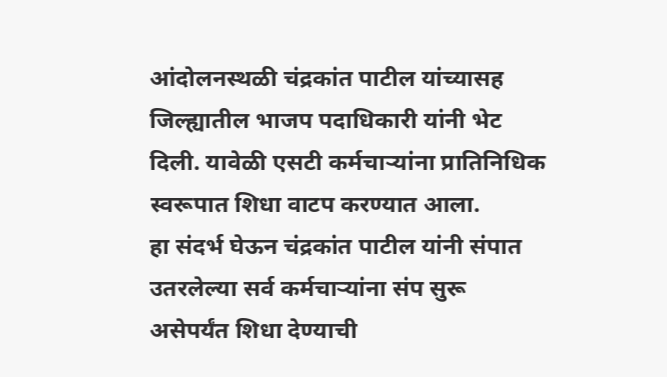आंदोलनस्थळी चंद्रकांत पाटील यांच्यासह जिल्ह्यातील भाजप पदाधिकारी यांनी भेट दिली. यावेळी एसटी कर्मचाऱ्यांना प्रातिनिधिक स्वरूपात शिधा वाटप करण्यात आला.
हा संदर्भ घेऊन चंद्रकांत पाटील यांनी संपात उतरलेल्या सर्व कर्मचाऱ्यांना संप सुरू असेपर्यंत शिधा देण्याची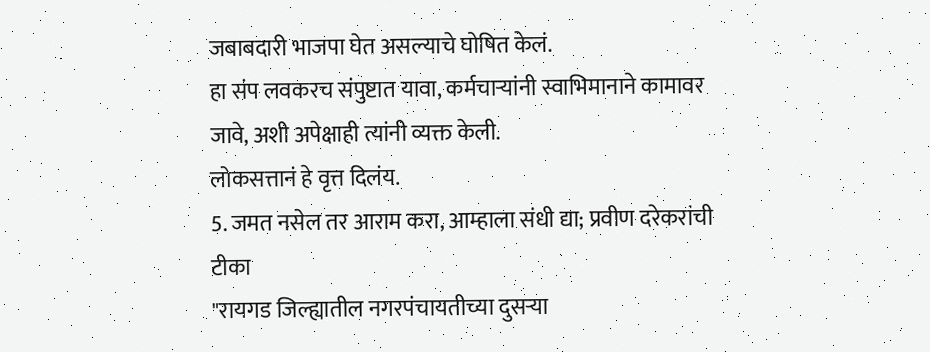जबाबदारी भाजपा घेत असल्याचे घोषित केलं.
हा संप लवकरच संपुष्टात यावा, कर्मचाऱ्यांनी स्वाभिमानाने कामावर जावे, अशी अपेक्षाही त्यांनी व्यक्त केली.
लोकसत्तानं हे वृत्त दिलंय.
5. जमत नसेल तर आराम करा, आम्हाला संधी द्या; प्रवीण दरेकरांची टीका
"रायगड जिल्ह्यातील नगरपंचायतीच्या दुसऱ्या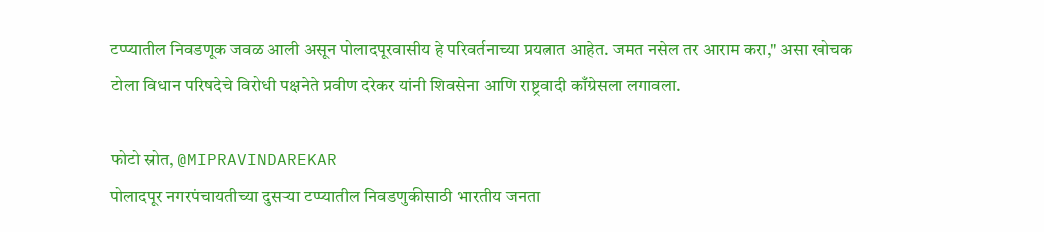टप्प्यातील निवडणूक जवळ आली असून पोलादपूरवासीय हे परिवर्तनाच्या प्रयत्नात आहेत. जमत नसेल तर आराम करा," असा खोचक टोला विधान परिषदेचे विरोधी पक्षनेते प्रवीण दरेकर यांनी शिवसेना आणि राष्ट्रवादी काँग्रेसला लगावला.

फोटो स्रोत, @MIPRAVINDAREKAR
पोलादपूर नगरपंचायतीच्या दुसऱ्या टप्प्यातील निवडणुकीसाठी भारतीय जनता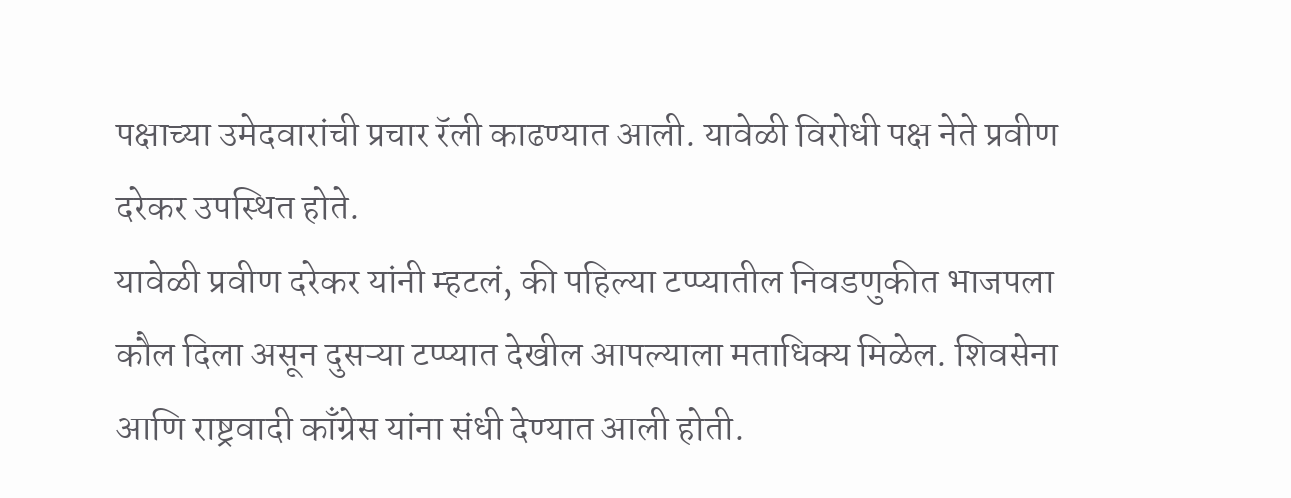पक्षाच्या उमेदवारांची प्रचार रॅली काढण्यात आली. यावेळी विरोधी पक्ष नेते प्रवीण दरेकर उपस्थित होते.
यावेळी प्रवीण दरेकर यांनी म्हटलं, की पहिल्या टप्प्यातील निवडणुकीत भाजपला कौल दिला असून दुसऱ्या टप्प्यात देखील आपल्याला मताधिक्य मिळेल. शिवसेना आणि राष्ट्रवादी काँग्रेस यांना संधी देण्यात आली होती.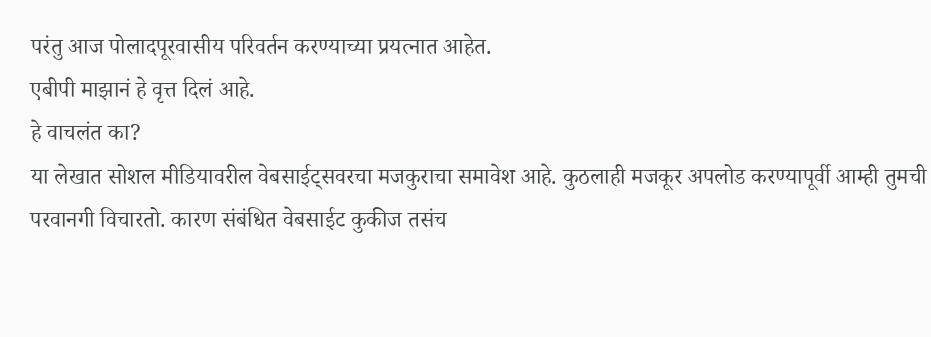परंतु आज पोलादपूरवासीय परिवर्तन करण्याच्या प्रयत्नात आहेत.
एबीपी माझानं हे वृत्त दिलं आहे.
हे वाचलंत का?
या लेखात सोशल मीडियावरील वेबसाईट्सवरचा मजकुराचा समावेश आहे. कुठलाही मजकूर अपलोड करण्यापूर्वी आम्ही तुमची परवानगी विचारतो. कारण संबंधित वेबसाईट कुकीज तसंच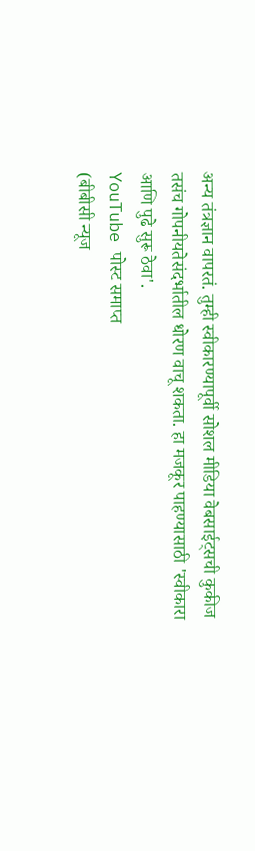अन्य तंत्रज्ञान वापरतं. तुम्ही स्वीकारण्यापूर्वी सोशल मीडिया वेबसाईट्सची कुकीज तसंच गोपनीयतेसंदर्भातील धोरण वाचू शकता. हा मजकूर पाहण्यासाठी 'स्वीकारा आणि पुढे सुरू ठेवा'.
YouTube पोस्ट समाप्त
(बीबीसी न्यूज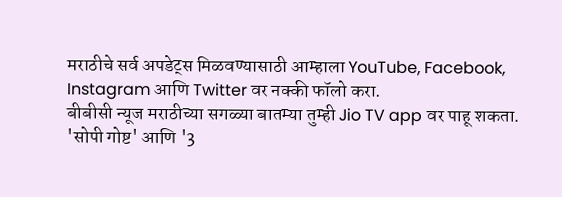मराठीचे सर्व अपडेट्स मिळवण्यासाठी आम्हाला YouTube, Facebook, Instagram आणि Twitter वर नक्की फॉलो करा.
बीबीसी न्यूज मराठीच्या सगळ्या बातम्या तुम्ही Jio TV app वर पाहू शकता.
'सोपी गोष्ट' आणि '3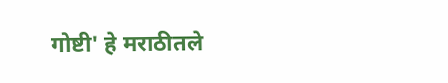गोष्टी' हे मराठीतले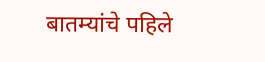बातम्यांचे पहिले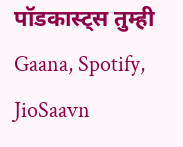पॉडकास्ट्स तुम्ही Gaana, Spotify, JioSaavn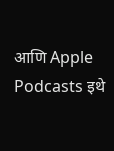आणि Apple Podcasts इथे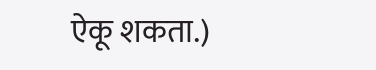ऐकू शकता.)